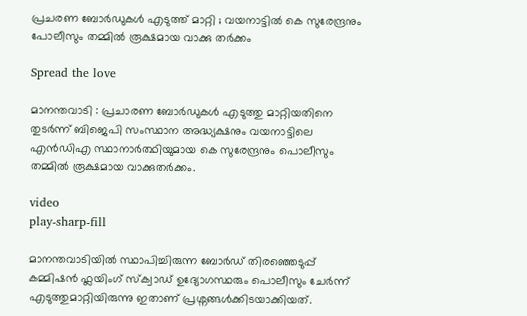പ്രചരണ ബോർഡുകൾ എടുത്ത് മാറ്റി ; വയനാട്ടിൽ കെ സുരേന്ദ്രനും പോലീസും തമ്മിൽ രൂക്ഷമായ വാക്കു തർക്കം

Spread the love

മാനന്തവാടി : പ്രചാരണ ബോർഡുകള്‍ എടുത്തു മാറ്റിയതിനെ തുടർന്ന് ബിജെപി സംസ്ഥാന അദ്ധ്യക്ഷനും വയനാട്ടിലെ എൻഡിഎ സ്ഥാനാർത്ഥിയുമായ കെ സുരേന്ദ്രനും പൊലീസും തമ്മിൽ രൂക്ഷമായ വാക്കുതർക്കം.

video
play-sharp-fill

മാനന്തവാടിയില്‍ സ്ഥാപിച്ചിരുന്ന ബോർഡ് തിരഞ്ഞെടുപ്പ് കമ്മിഷൻ ഫ്ലയിംഗ് സ്ക്വാഡ് ഉദ്യോഗസ്ഥരും പൊലീസും ചേർന്ന് എടുത്തുമാറ്റിയിരുന്നു ഇതാണ് പ്രശ്നങ്ങൾക്കിടയാക്കിയത്.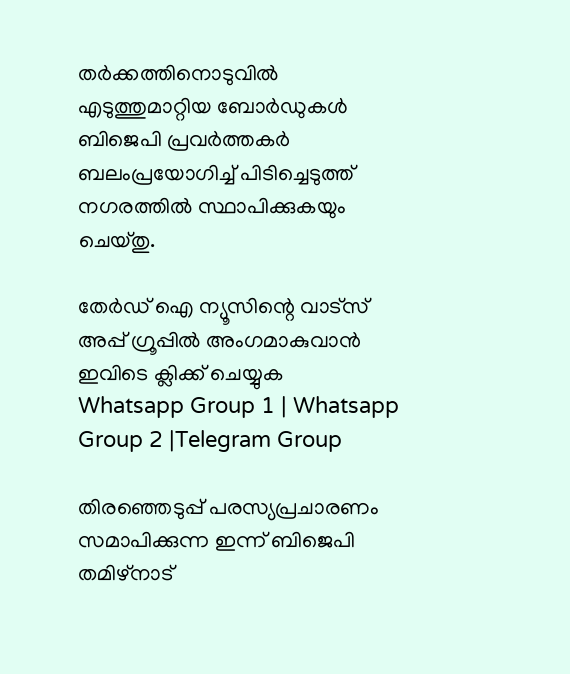തർക്കത്തിനൊടുവില്‍ എടുത്തുമാറ്റിയ ബോർഡുകള്‍ ബിജെപി പ്രവർത്തകർ ബലംപ്രയോഗിച്ച്‌ പിടിച്ചെടുത്ത് നഗരത്തില്‍ സ്ഥാപിക്കുകയും ചെയ്തു.

തേർഡ് ഐ ന്യൂസിന്റെ വാട്സ് അപ്പ് ഗ്രൂപ്പിൽ അംഗമാകുവാൻ ഇവിടെ ക്ലിക്ക് ചെയ്യുക
Whatsapp Group 1 | Whatsapp Group 2 |Telegram Group

തിരഞ്ഞെടുപ്പ് പരസ്യപ്രചാരണം സമാപിക്കുന്ന ഇന്ന് ബിജെപി തമിഴ്നാട്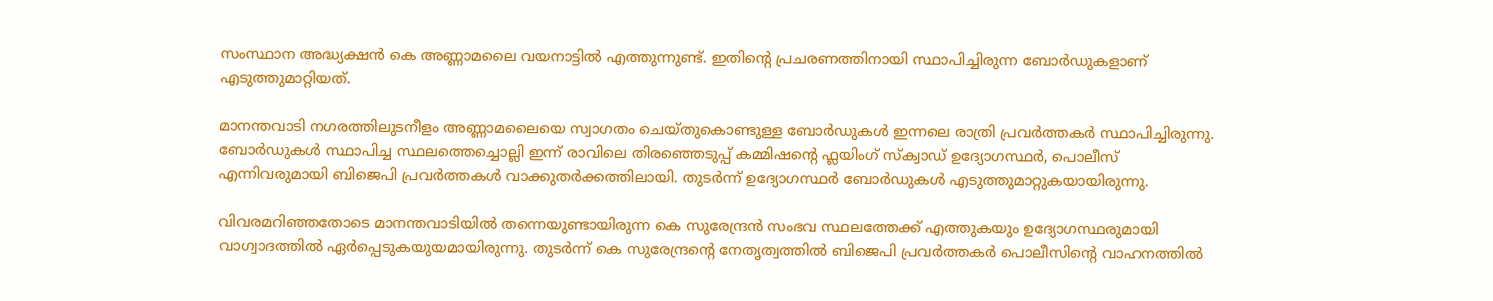സംസ്ഥാന അദ്ധ്യക്ഷൻ കെ അണ്ണാമലൈ വയനാട്ടില്‍ എത്തുന്നുണ്ട്. ഇതിന്റെ പ്രചരണത്തിനായി സ്ഥാപിച്ചിരുന്ന ബോർഡുകളാണ് എടുത്തുമാറ്റിയത്.

മാനന്തവാടി നഗരത്തിലുടനീളം അണ്ണാമലൈയെ സ്വാഗതം ചെയ്തുകൊണ്ടുള്ള ബോർഡുകള്‍ ഇന്നലെ രാത്രി പ്രവർത്തകർ സ്ഥാപിച്ചിരുന്നു. ബോർഡുകള്‍ സ്ഥാപിച്ച സ്ഥലത്തെച്ചൊല്ലി ഇന്ന് രാവിലെ തിരഞ്ഞെടുപ്പ് കമ്മിഷന്റെ ഫ്ലയിംഗ് സ്ക്വാഡ് ഉദ്യോഗസ്ഥർ, പൊലീസ് എന്നിവരുമായി ബിജെപി പ്രവർത്തകള്‍ വാക്കുതർക്കത്തിലായി. തുടർന്ന് ഉദ്യോഗസ്ഥർ ബോർഡുകള്‍ എടുത്തുമാറ്റുകയായിരുന്നു.

വിവരമറിഞ്ഞതോടെ മാനന്തവാടിയില്‍ തന്നെയുണ്ടായിരുന്ന കെ സുരേന്ദ്രൻ സംഭവ സ്ഥലത്തേക്ക് എത്തുകയും ഉദ്യോഗസ്ഥരുമായി വാഗ്വാദത്തില്‍ ‌ഏർപ്പെടുകയുയമായിരുന്നു. തുടർന്ന് കെ സുരേന്ദ്രന്റെ നേതൃത്വത്തില്‍ ബിജെപി പ്രവർത്തകർ പൊലീസിന്റെ വാഹനത്തില്‍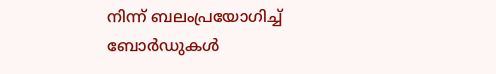നിന്ന് ബലംപ്രയോഗിച്ച്‌ ബോർഡുകള്‍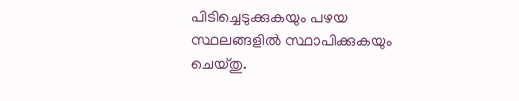പിടിച്ചെടുക്കുകയും പഴയ സ്ഥലങ്ങളില്‍ സ്ഥാപിക്കുകയും ചെയ്തു.